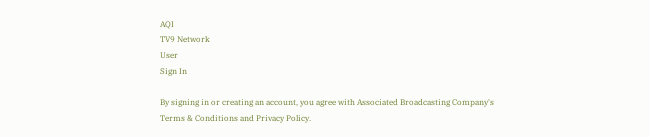AQI
TV9 Network
User
Sign In

By signing in or creating an account, you agree with Associated Broadcasting Company's Terms & Conditions and Privacy Policy.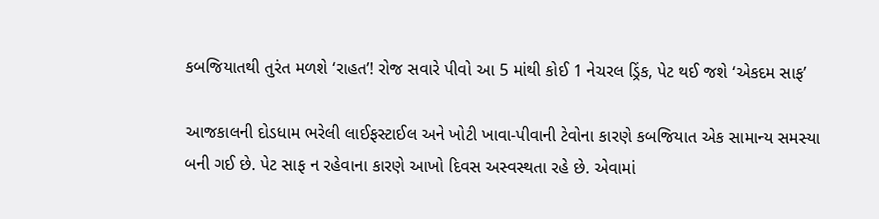કબજિયાતથી તુરંત મળશે ‘રાહત’! રોજ સવારે પીવો આ 5 માંથી કોઈ 1 નેચરલ ડ્રિંક, પેટ થઈ જશે ‘એકદમ સાફ’

આજકાલની દોડધામ ભરેલી લાઈફસ્ટાઈલ અને ખોટી ખાવા-પીવાની ટેવોના કારણે કબજિયાત એક સામાન્ય સમસ્યા બની ગઈ છે. પેટ સાફ ન રહેવાના કારણે આખો દિવસ અસ્વસ્થતા રહે છે. એવામાં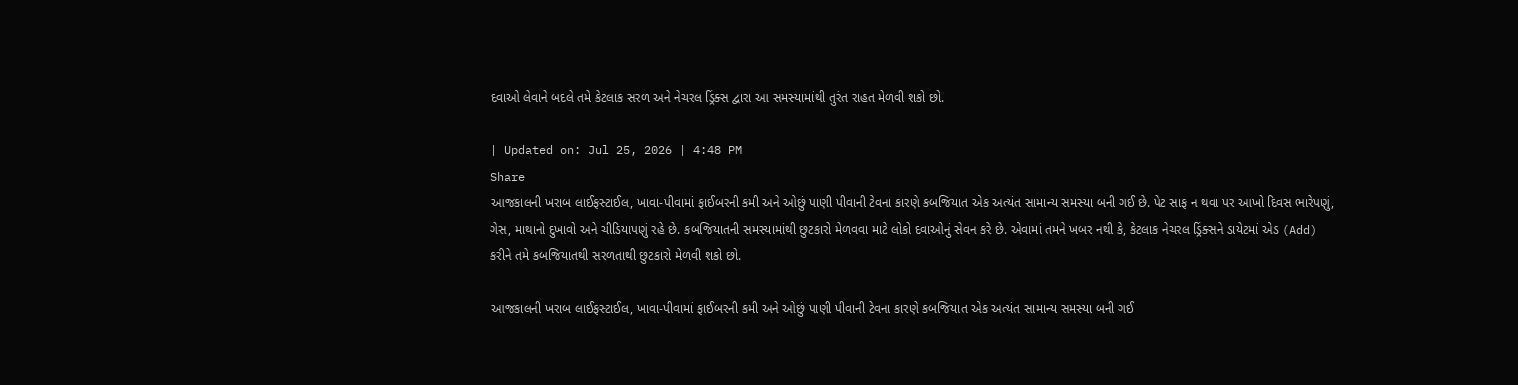દવાઓ લેવાને બદલે તમે કેટલાક સરળ અને નેચરલ ડ્રિંક્સ દ્વારા આ સમસ્યામાંથી તુરંત રાહત મેળવી શકો છો.

| Updated on: Jul 25, 2026 | 4:48 PM
Share
આજકાલની ખરાબ લાઈફસ્ટાઈલ, ખાવા-પીવામાં ફાઈબરની કમી અને ઓછું પાણી પીવાની ટેવના કારણે કબજિયાત એક અત્યંત સામાન્ય સમસ્યા બની ગઈ છે. પેટ સાફ ન થવા પર આખો દિવસ ભારેપણું, ગેસ, માથાનો દુખાવો અને ચીડિયાપણું રહે છે. કબજિયાતની સમસ્યામાંથી છુટકારો મેળવવા માટે લોકો દવાઓનું સેવન કરે છે. એવામાં તમને ખબર નથી કે, કેટલાક નેચરલ ડ્રિંક્સને ડાયેટમાં એડ (Add) કરીને તમે કબજિયાતથી સરળતાથી છુટકારો મેળવી શકો છો.

આજકાલની ખરાબ લાઈફસ્ટાઈલ, ખાવા-પીવામાં ફાઈબરની કમી અને ઓછું પાણી પીવાની ટેવના કારણે કબજિયાત એક અત્યંત સામાન્ય સમસ્યા બની ગઈ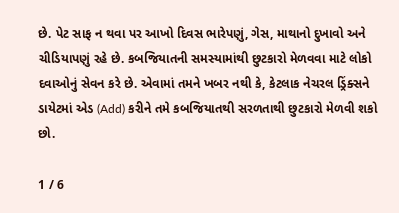છે. પેટ સાફ ન થવા પર આખો દિવસ ભારેપણું, ગેસ, માથાનો દુખાવો અને ચીડિયાપણું રહે છે. કબજિયાતની સમસ્યામાંથી છુટકારો મેળવવા માટે લોકો દવાઓનું સેવન કરે છે. એવામાં તમને ખબર નથી કે, કેટલાક નેચરલ ડ્રિંક્સને ડાયેટમાં એડ (Add) કરીને તમે કબજિયાતથી સરળતાથી છુટકારો મેળવી શકો છો.

1 / 6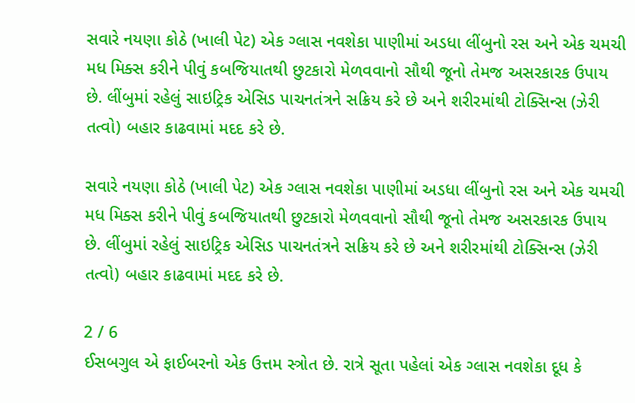સવારે નયણા કોઠે (ખાલી પેટ) એક ગ્લાસ નવશેકા પાણીમાં અડધા લીંબુનો રસ અને એક ચમચી મધ મિક્સ કરીને પીવું કબજિયાતથી છુટકારો મેળવવાનો સૌથી જૂનો તેમજ અસરકારક ઉપાય છે. લીંબુમાં રહેલું સાઇટ્રિક એસિડ પાચનતંત્રને સક્રિય કરે છે અને શરીરમાંથી ટોક્સિન્સ (ઝેરી તત્વો) બહાર કાઢવામાં મદદ કરે છે.

સવારે નયણા કોઠે (ખાલી પેટ) એક ગ્લાસ નવશેકા પાણીમાં અડધા લીંબુનો રસ અને એક ચમચી મધ મિક્સ કરીને પીવું કબજિયાતથી છુટકારો મેળવવાનો સૌથી જૂનો તેમજ અસરકારક ઉપાય છે. લીંબુમાં રહેલું સાઇટ્રિક એસિડ પાચનતંત્રને સક્રિય કરે છે અને શરીરમાંથી ટોક્સિન્સ (ઝેરી તત્વો) બહાર કાઢવામાં મદદ કરે છે.

2 / 6
ઈસબગુલ એ ફાઈબરનો એક ઉત્તમ સ્ત્રોત છે. રાત્રે સૂતા પહેલાં એક ગ્લાસ નવશેકા દૂધ કે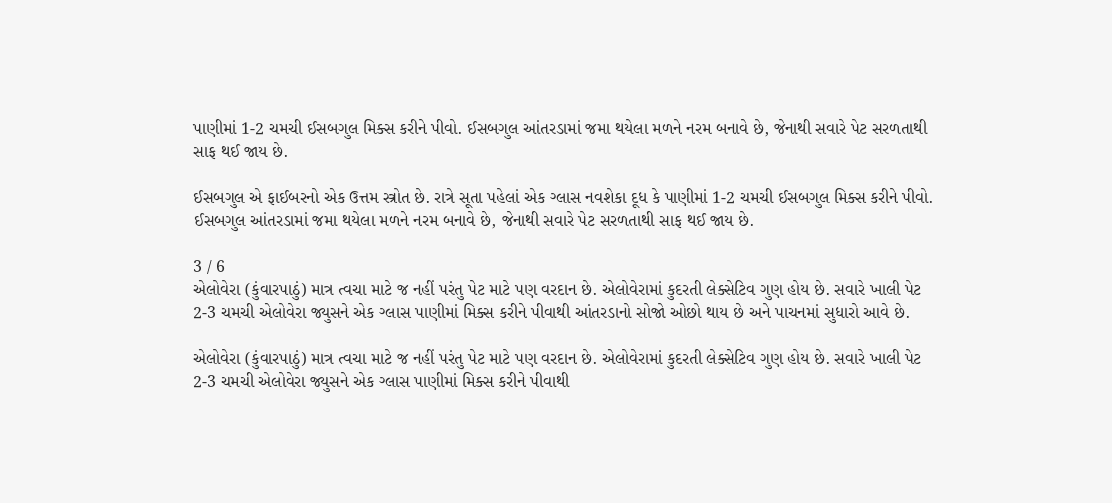પાણીમાં 1-2 ચમચી ઈસબગુલ મિક્સ કરીને પીવો. ઈસબગુલ આંતરડામાં જમા થયેલા મળને નરમ બનાવે છે, જેનાથી સવારે પેટ સરળતાથી સાફ થઈ જાય છે.

ઈસબગુલ એ ફાઈબરનો એક ઉત્તમ સ્ત્રોત છે. રાત્રે સૂતા પહેલાં એક ગ્લાસ નવશેકા દૂધ કે પાણીમાં 1-2 ચમચી ઈસબગુલ મિક્સ કરીને પીવો. ઈસબગુલ આંતરડામાં જમા થયેલા મળને નરમ બનાવે છે, જેનાથી સવારે પેટ સરળતાથી સાફ થઈ જાય છે.

3 / 6
એલોવેરા (કુંવારપાઠું) માત્ર ત્વચા માટે જ નહીં પરંતુ પેટ માટે પણ વરદાન છે. એલોવેરામાં કુદરતી લેક્સેટિવ ગુણ હોય છે. સવારે ખાલી પેટ 2-3 ચમચી એલોવેરા જ્યુસને એક ગ્લાસ પાણીમાં મિક્સ કરીને પીવાથી આંતરડાનો સોજો ઓછો થાય છે અને પાચનમાં સુધારો આવે છે.

એલોવેરા (કુંવારપાઠું) માત્ર ત્વચા માટે જ નહીં પરંતુ પેટ માટે પણ વરદાન છે. એલોવેરામાં કુદરતી લેક્સેટિવ ગુણ હોય છે. સવારે ખાલી પેટ 2-3 ચમચી એલોવેરા જ્યુસને એક ગ્લાસ પાણીમાં મિક્સ કરીને પીવાથી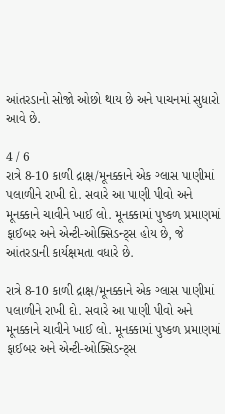આંતરડાનો સોજો ઓછો થાય છે અને પાચનમાં સુધારો આવે છે.

4 / 6
રાત્રે 8-10 કાળી દ્રાક્ષ/મૂનક્કાને એક ગ્લાસ પાણીમાં પલાળીને રાખી દો. સવારે આ પાણી પીવો અને મૂનક્કાને ચાવીને ખાઈ લો. મૂનક્કામાં પુષ્કળ પ્રમાણમાં ફાઈબર અને એન્ટી-ઓક્સિડન્ટ્સ હોય છે, જે આંતરડાની કાર્યક્ષમતા વધારે છે.

રાત્રે 8-10 કાળી દ્રાક્ષ/મૂનક્કાને એક ગ્લાસ પાણીમાં પલાળીને રાખી દો. સવારે આ પાણી પીવો અને મૂનક્કાને ચાવીને ખાઈ લો. મૂનક્કામાં પુષ્કળ પ્રમાણમાં ફાઈબર અને એન્ટી-ઓક્સિડન્ટ્સ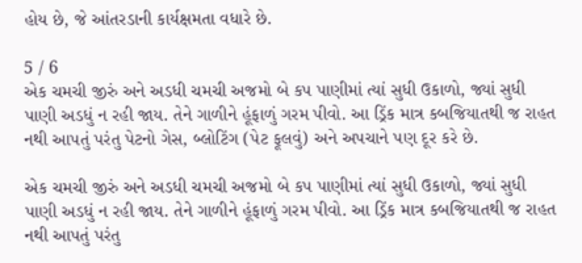હોય છે, જે આંતરડાની કાર્યક્ષમતા વધારે છે.

5 / 6
એક ચમચી જીરું અને અડધી ચમચી અજમો બે કપ પાણીમાં ત્યાં સુધી ઉકાળો, જ્યાં સુધી પાણી અડધું ન રહી જાય. તેને ગાળીને હૂંફાળું ગરમ પીવો. આ ડ્રિંક માત્ર કબજિયાતથી જ રાહત નથી આપતું પરંતુ પેટનો ગેસ, બ્લોટિંગ (પેટ ફૂલવું) અને અપચાને પણ દૂર કરે છે.

એક ચમચી જીરું અને અડધી ચમચી અજમો બે કપ પાણીમાં ત્યાં સુધી ઉકાળો, જ્યાં સુધી પાણી અડધું ન રહી જાય. તેને ગાળીને હૂંફાળું ગરમ પીવો. આ ડ્રિંક માત્ર કબજિયાતથી જ રાહત નથી આપતું પરંતુ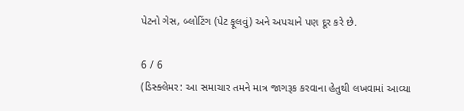પેટનો ગેસ, બ્લોટિંગ (પેટ ફૂલવું) અને અપચાને પણ દૂર કરે છે.

6 / 6
(ડિસ્ક્લેમર: આ સમાચાર તમને માત્ર જાગરૂક કરવાના હેતુથી લખવામાં આવ્યા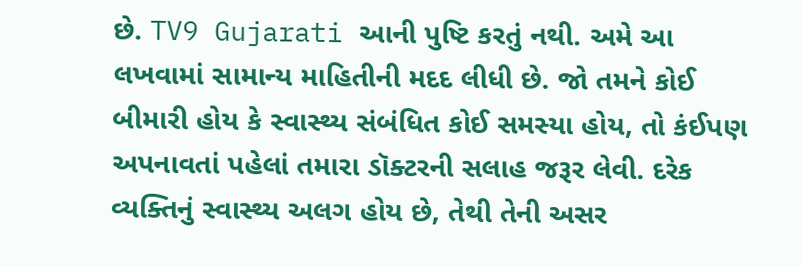છે. TV9 Gujarati આની પુષ્ટિ કરતું નથી. અમે આ લખવામાં સામાન્ય માહિતીની મદદ લીધી છે. જો તમને કોઈ બીમારી હોય કે સ્વાસ્થ્ય સંબંધિત કોઈ સમસ્યા હોય, તો કંઈપણ અપનાવતાં પહેલાં તમારા ડૉક્ટરની સલાહ જરૂર લેવી. દરેક વ્યક્તિનું સ્વાસ્થ્ય અલગ હોય છે, તેથી તેની અસર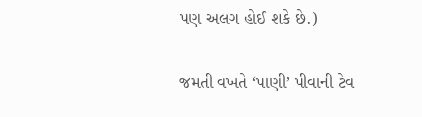પણ અલગ હોઈ શકે છે.)

જમતી વખતે ‘પાણી’ પીવાની ટેવ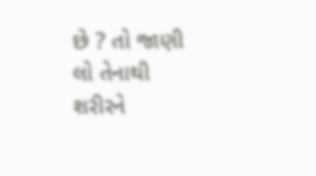છે ? તો જાણી લો તેનાથી શરીરને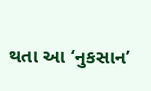થતા આ ‘નુકસાન’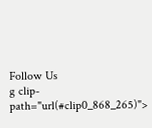Follow Us
g clip-path="url(#clip0_868_265)">